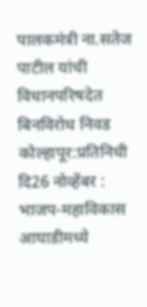पालकमंत्री ना.सतेज पाटील यांची विधानपरिषदेत बिनविरोध निवड
कोल्हापूर:प्रतिनिधी
दि26 नोव्हेंबर : भाजप-महाविकास आघाडीमध्ये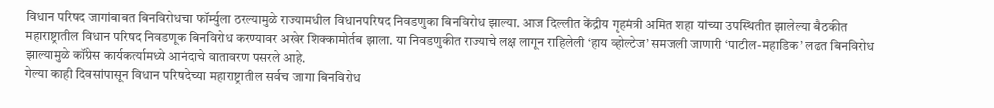विधान परिषद जागांबाबत बिनविरोधचा फॉर्म्युला ठरल्यामुळे राज्यामधील विधानपरिषद निवडणुका बिनविरोध झाल्या. आज दिल्लीत केंद्रीय गृहमंत्री अमित शहा यांच्या उपस्थितीत झालेल्या बैठकीत महाराष्ट्रातील विधान परिषद निवडणूक बिनविरोध करण्यावर अखेर शिक्कामोर्तब झाला. या निवडणुकीत राज्याचे लक्ष लागून राहिलेली ‘हाय व्होल्टेज’ समजली जाणारी ‘पाटील-महाडिक’ लढत बिनविरोध झाल्यामुळे कॉंग्रेस कार्यकर्त्यामध्ये आनंदाचे वातावरण पसरले आहे.
गेल्या काही दिवसांपासून विधान परिषदेच्या महाराष्ट्रातील सर्वच जागा बिनविरोध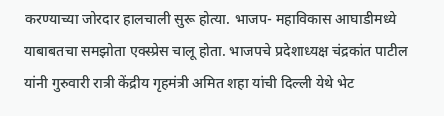करण्याच्या जोरदार हालचाली सुरू होत्या. भाजप- महाविकास आघाडीमध्ये याबाबतचा समझोता एक्स्प्रेस चालू होता. भाजपचे प्रदेशाध्यक्ष चंद्रकांत पाटील यांनी गुरुवारी रात्री केंद्रीय गृहमंत्री अमित शहा यांची दिल्ली येथे भेट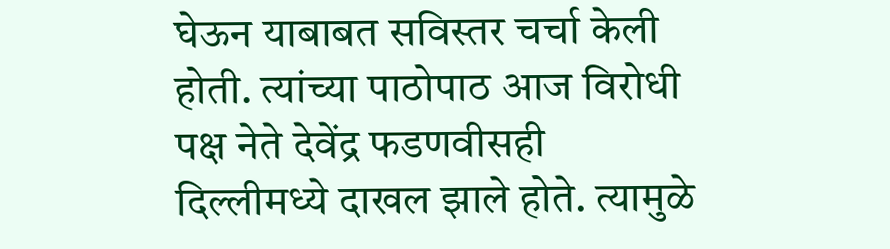घेऊन याबाबत सविस्तर चर्चा केली होती. त्यांच्या पाठोपाठ आज विरोधी पक्ष नेते देवेंद्र फडणवीसही दिल्लीमध्ये दाखल झाले होते. त्यामुळे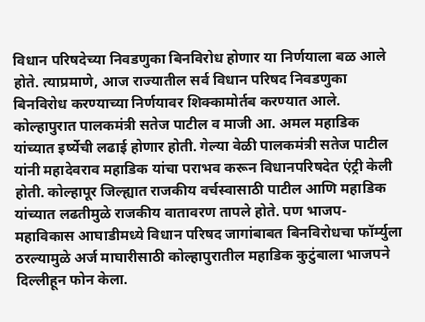विधान परिषदेच्या निवडणुका बिनविरोध होणार या निर्णयाला बळ आले होते. त्याप्रमाणे, आज राज्यातील सर्व विधान परिषद निवडणुका बिनविरोध करण्याच्या निर्णयावर शिक्कामोर्तब करण्यात आले.
कोल्हापुरात पालकमंत्री सतेज पाटील व माजी आ. अमल महाडिक यांच्यात इर्ष्येची लढाई होणार होती. गेल्या वेळी पालकमंत्री सतेज पाटील यांनी महादेवराव महाडिक यांचा पराभव करून विधानपरिषदेत एंट्री केली होती. कोल्हापूर जिल्ह्यात राजकीय वर्चस्वासाठी पाटील आणि महाडिक यांच्यात लढतीमुळे राजकीय वातावरण तापले होते. पण भाजप-महाविकास आघाडीमध्ये विधान परिषद जागांबाबत बिनविरोधचा फॉर्म्युला ठरल्यामुळे अर्ज माघारीसाठी कोल्हापुरातील महाडिक कुटुंबाला भाजपने दिल्लीहून फोन केला.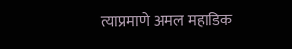त्याप्रमाणे अमल महाडिक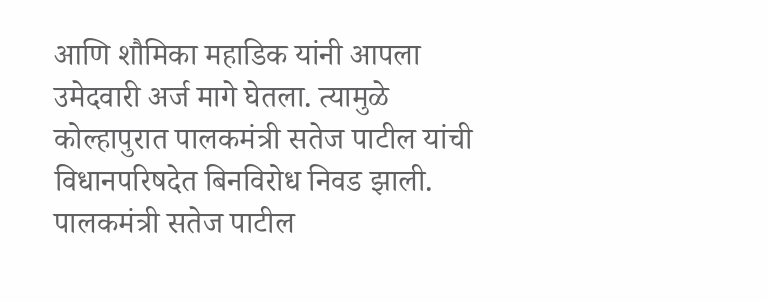आणि शौमिका महाडिक यांनी आपला उमेदवारी अर्ज मागे घेतला. त्यामुळे कोल्हापुरात पालकमंत्री सतेज पाटील यांची विधानपरिषदेत बिनविरोध निवड झाली. पालकमंत्री सतेज पाटील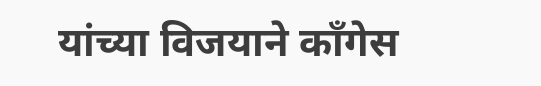यांच्या विजयाने काँगेस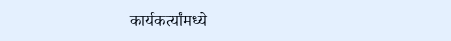कार्यकर्त्यांमध्ये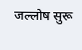जल्लोष सुरू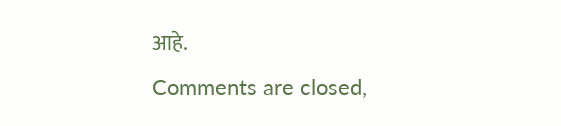आहे.
Comments are closed,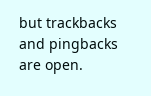but trackbacks and pingbacks are open.